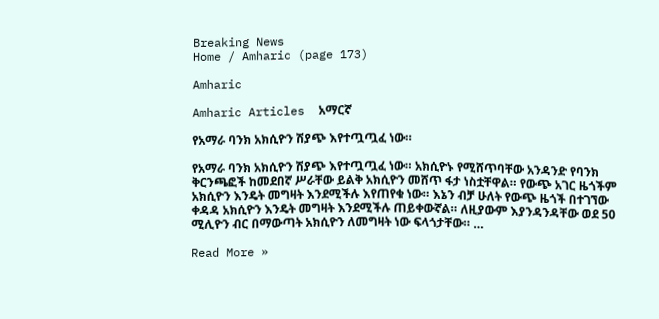Breaking News
Home / Amharic (page 173)

Amharic

Amharic Articles  አማርኛ

የአማራ ባንክ አክሲዮን ሽያጭ እየተጧጧፈ ነው።

የአማራ ባንክ አክሲዮን ሽያጭ እየተጧጧፈ ነው። አክሲዮኑ የሚሸጥባቸው አንዳንድ የባንክ ቅርንጫፎች ከመደበኛ ሥራቸው ይልቅ አክሲዮን መሸጥ ፋታ ነስቷቸዋል። የውጭ አገር ዜጎችም አክሲዮን እንዴት መግዛት እንደሚችሉ እየጠየቁ ነው። እኔን ብቻ ሁለት የውጭ ዜጎች በተገኘው ቀዳዳ አክሲዮን እንዴት መግዛት እንደሚችሉ ጠይቀውኛል። ለዚያውም እያንዳንዳቸው ወደ 50 ሚሊዮን ብር በማውጣት አክሲዮን ለመግዛት ነው ፍላጎታቸው። …

Read More »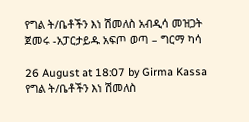የግል ት/ቤቶችን እነ ሽመለስ አብዲሳ መዝጋት ጀመሩ -አፓርታይዱ አፍጦ ወጣ – ግርማ ካሳ

26 August at 18:07 by Girma Kassa የግል ት/ቤቶችን እነ ሽመለስ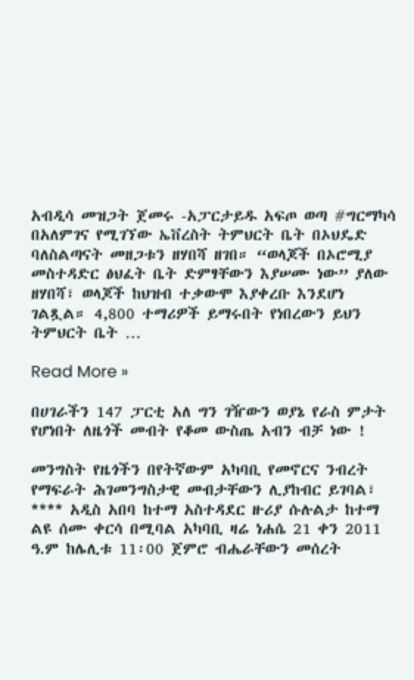አብዲሳ መዝጋት ጀመሩ -አፓርታይዱ አፍጦ ወጣ #ግርማካሳ በአለምገና የሚገኘው ኤቨረስት ትምህርት ቤት በኦህዴድ ባለስልጣናት መዘጋቱን ዘሃበሻ ዘገበ። “ወላጆች በኦሮሚያ መስተዳድር ፅህፈት ቤት ድምፃቸውን እያሠሙ ነው” ያለው ዘሃበሻ፣ ወላጆች ከህዝብ ተቃውሞ እያቀረቡ እንደሆነ ገልጿል። 4,800 ተማሪዎች ይማሩበት የነበረውን ይህን ትምህርት ቤት …

Read More »

በሀገራችን 147 ፓርቲ አለ ግን ገዥውን ወያኔ የራስ ምታት የሆነበት ለዜጎች መብት የቆመ ውስጤ አብን ብቻ ነው !

መንግስት የዜጎችን በየትኛውም አካባቢ የመኖርና ንብረት የማፍራት ሕገመንግስታዊ መብታቸውን ሊያከብር ይገባል፣ **** አዲስ አበባ ከተማ አስተዳደር ዙሪያ ሱሉልታ ከተማ ልዩ ሰሙ ቀርሳ በሚባል አካባቢ ዛሬ ነሐሴ 21 ቀን 2011 ዓ.ም ከሌሊቱ 11፡00 ጀምሮ ብሔራቸውን መሰረት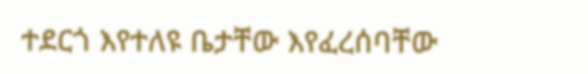ተደርጎ እየተለዩ ቤታቸው እየፈረሰባቸው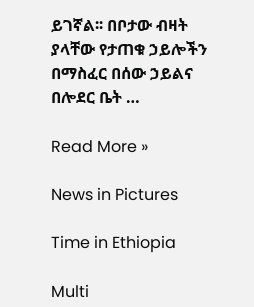ይገኛል፡፡ በቦታው ብዛት ያላቸው የታጠቁ ኃይሎችን በማስፈር በሰው ኃይልና በሎደር ቤት …

Read More »

News in Pictures

Time in Ethiopia

Multi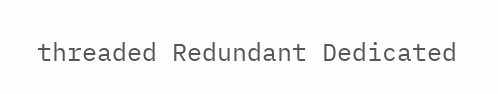threaded Redundant Dedicated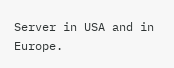Server in USA and in Europe.